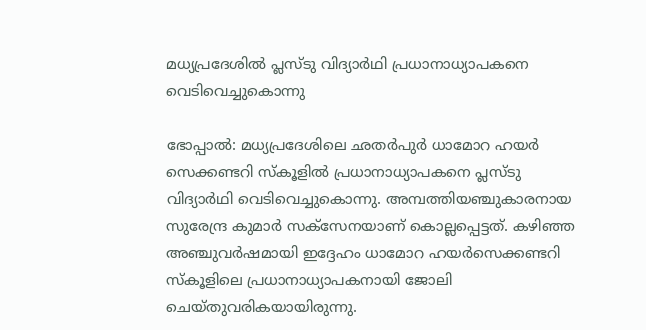മധ്യപ്രദേശില്‍ പ്ലസ്ടു വിദ്യാര്‍ഥി പ്രധാനാധ്യാപകനെ വെടിവെച്ചുകൊന്നു

ഭോപ്പാല്‍: മധ്യപ്രദേശിലെ ഛതര്‍പുര്‍ ധാമോറ ഹയര്‍ സെക്കണ്ടറി സ്‌കൂളിൽ പ്രധാനാധ്യാപകനെ പ്ലസ്ടു വിദ്യാര്‍ഥി വെടിവെച്ചുകൊന്നു. അമ്പത്തിയഞ്ചുകാരനായ സുരേന്ദ്ര കുമാര്‍ സക്‌സേനയാണ് കൊല്ലപ്പെട്ടത്. കഴിഞ്ഞ അഞ്ചുവര്‍ഷമായി ഇദ്ദേഹം ധാമോറ ഹയര്‍സെക്കണ്ടറി സ്‌കൂളിലെ പ്രധാനാധ്യാപകനായി ജോലി ചെയ്തുവരികയായിരുന്നു.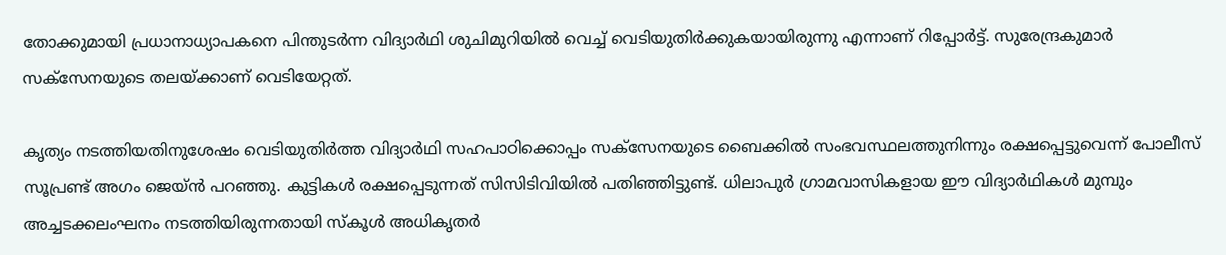തോക്കുമായി പ്രധാനാധ്യാപകനെ പിന്തുടര്‍ന്ന വിദ്യാര്‍ഥി ശുചിമുറിയില്‍ വെച്ച് വെടിയുതിര്‍ക്കുകയായിരുന്നു എന്നാണ് റിപ്പോര്‍ട്ട്. സുരേന്ദ്രകുമാര്‍ സക്‌സേനയുടെ തലയ്ക്കാണ് വെടിയേറ്റത്.

കൃത്യം നടത്തിയതിനുശേഷം വെടിയുതിര്‍ത്ത വിദ്യാര്‍ഥി സഹപാഠിക്കൊപ്പം സക്‌സേനയുടെ ബൈക്കില്‍ സംഭവസ്ഥലത്തുനിന്നും രക്ഷപ്പെട്ടുവെന്ന് പോലീസ് സൂപ്രണ്ട് അഗം ജെയ്ന്‍ പറഞ്ഞു. കുട്ടികള്‍ രക്ഷപ്പെടുന്നത് സിസിടിവിയില്‍ പതിഞ്ഞിട്ടുണ്ട്. ധിലാപുര്‍ ഗ്രാമവാസികളായ ഈ വിദ്യാര്‍ഥികള്‍ മുമ്പും അച്ചടക്കലംഘനം നടത്തിയിരുന്നതായി സ്‌കൂള്‍ അധികൃതര്‍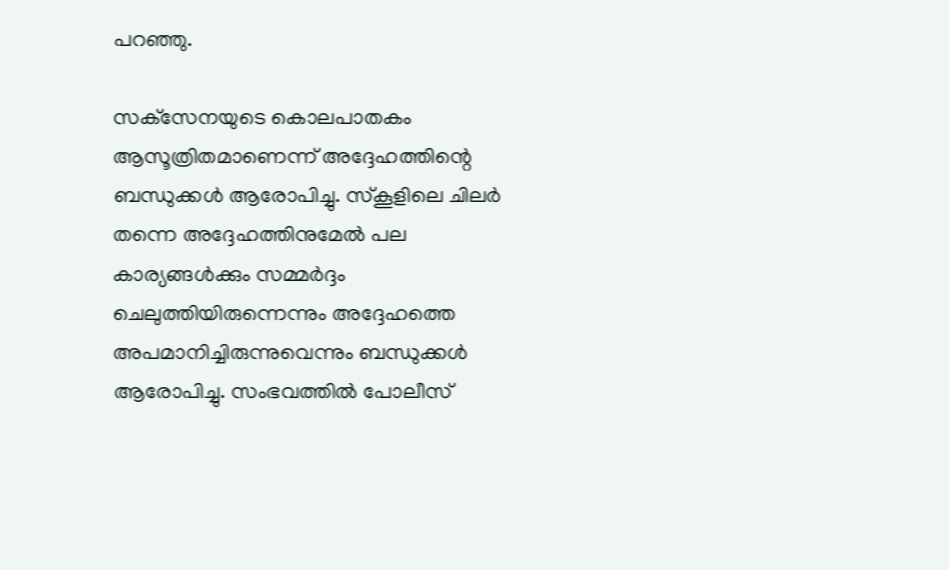പറഞ്ഞു.

സക്‌സേനയുടെ കൊലപാതകം ആസൂത്രിതമാണെന്ന് അദ്ദേഹത്തിന്റെ ബന്ധുക്കള്‍ ആരോപിച്ചു. സ്‌കൂളിലെ ചിലര്‍ തന്നെ അദ്ദേഹത്തിനുമേല്‍ പല കാര്യങ്ങള്‍ക്കും സമ്മര്‍ദ്ദം ചെലുത്തിയിരുന്നെന്നും അദ്ദേഹത്തെ അപമാനിച്ചിരുന്നുവെന്നും ബന്ധുക്കള്‍ ആരോപിച്ചു. സംഭവത്തില്‍ പോലീസ്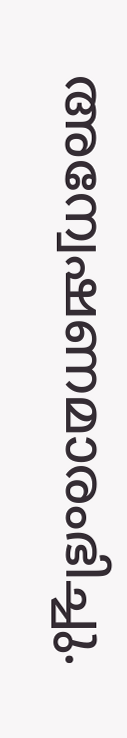അന്വേഷണമാരംഭിച്ചു.